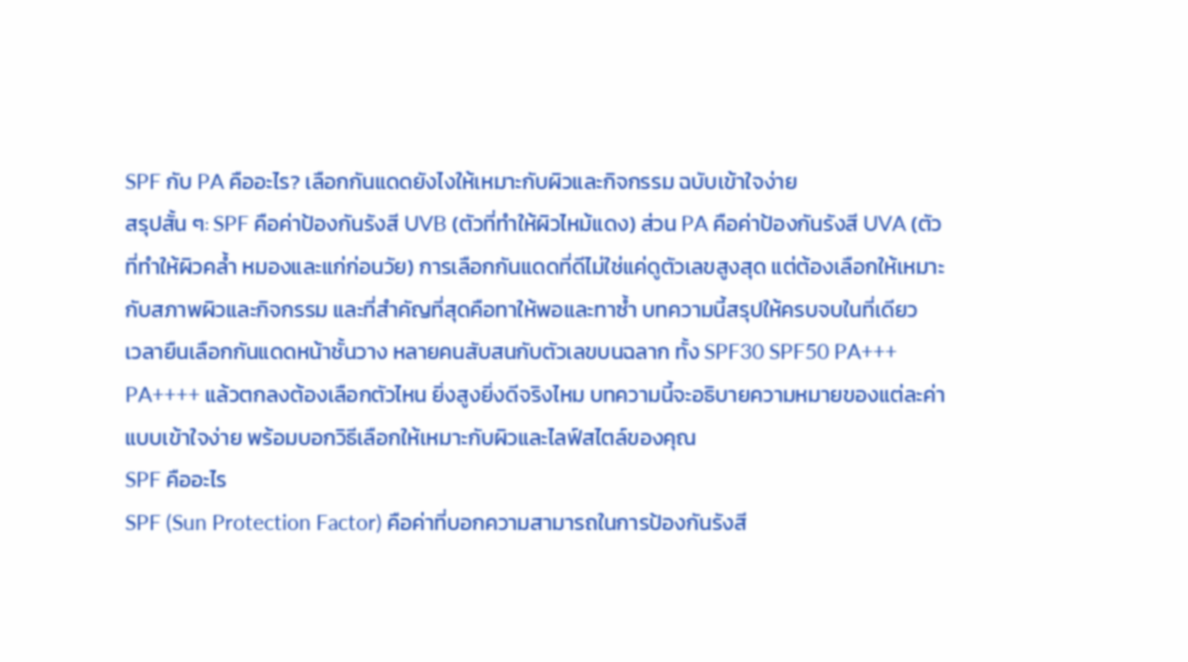SPF กับ PA คืออะไร? เลือกกันแดดยังไงให้เหมาะกับผิวและกิจกรรม ฉบับเข้าใจง่าย
สรุปสั้น ๆ: SPF คือค่าป้องกันรังสี UVB (ตัวที่ทำให้ผิวไหม้แดง) ส่วน PA คือค่าป้องกันรังสี UVA (ตัวที่ทำให้ผิวคล้ำ หมองและแก่ก่อนวัย) การเลือกกันแดดที่ดีไม่ใช่แค่ดูตัวเลขสูงสุด แต่ต้องเลือกให้เหมาะกับสภาพผิวและกิจกรรม และที่สำคัญที่สุดคือทาให้พอและทาซ้ำ บทความนี้สรุปให้ครบจบในที่เดียว
เวลายืนเลือกกันแดดหน้าชั้นวาง หลายคนสับสนกับตัวเลขบนฉลาก ทั้ง SPF30 SPF50 PA+++ PA++++ แล้วตกลงต้องเลือกตัวไหน ยิ่งสูงยิ่งดีจริงไหม บทความนี้จะอธิบายความหมายของแต่ละค่าแบบเข้าใจง่าย พร้อมบอกวิธีเลือกให้เหมาะกับผิวและไลฟ์สไตล์ของคุณ
SPF คืออะไร
SPF (Sun Protection Factor) คือค่าที่บอกความสามารถในการป้องกันรังสี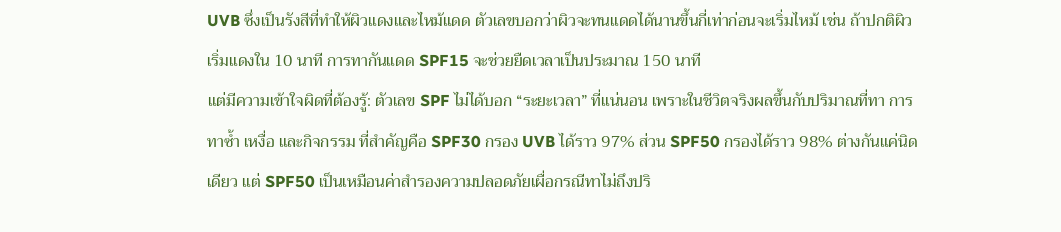UVB ซึ่งเป็นรังสีที่ทำให้ผิวแดงและไหม้แดด ตัวเลขบอกว่าผิวจะทนแดดได้นานขึ้นกี่เท่าก่อนจะเริ่มไหม้ เช่น ถ้าปกติผิวเริ่มแดงใน 10 นาที การทากันแดด SPF15 จะช่วยยืดเวลาเป็นประมาณ 150 นาที
แต่มีความเข้าใจผิดที่ต้องรู้: ตัวเลข SPF ไม่ได้บอก “ระยะเวลา” ที่แน่นอน เพราะในชีวิตจริงผลขึ้นกับปริมาณที่ทา การทาซ้ำ เหงื่อ และกิจกรรม ที่สำคัญคือ SPF30 กรอง UVB ได้ราว 97% ส่วน SPF50 กรองได้ราว 98% ต่างกันแค่นิดเดียว แต่ SPF50 เป็นเหมือนค่าสำรองความปลอดภัยเผื่อกรณีทาไม่ถึงปริ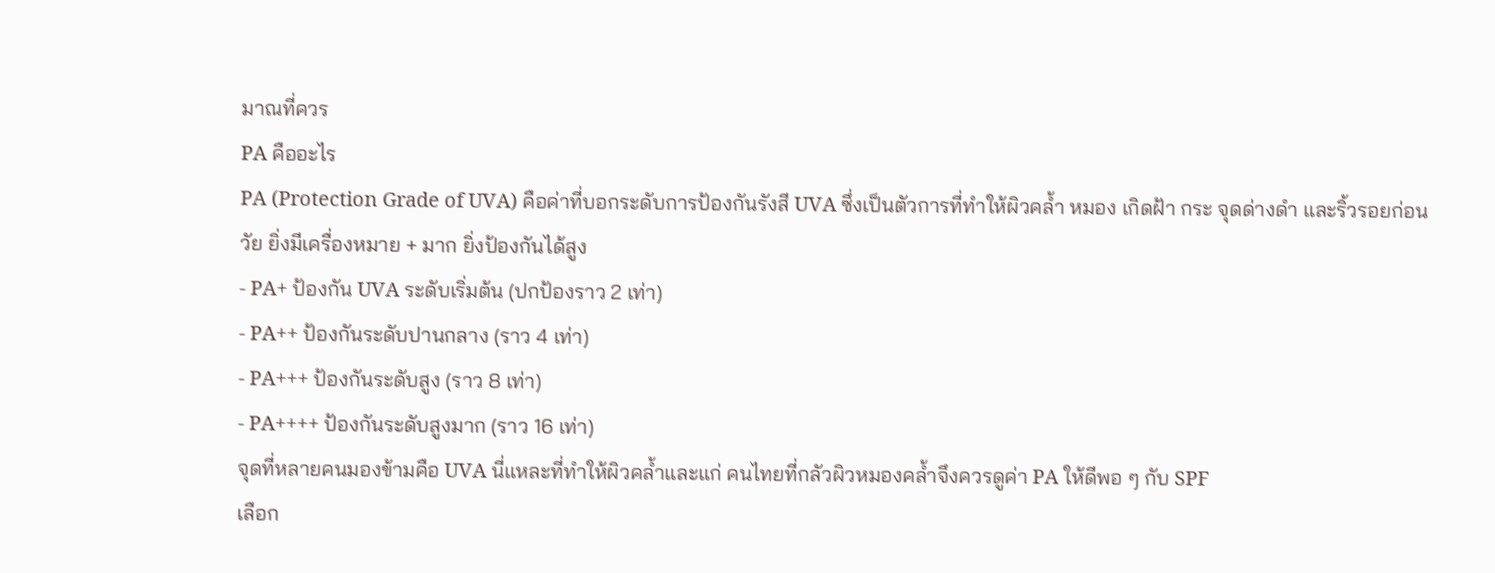มาณที่ควร
PA คืออะไร
PA (Protection Grade of UVA) คือค่าที่บอกระดับการป้องกันรังสี UVA ซึ่งเป็นตัวการที่ทำให้ผิวคล้ำ หมอง เกิดฝ้า กระ จุดด่างดำ และริ้วรอยก่อนวัย ยิ่งมีเครื่องหมาย + มาก ยิ่งป้องกันได้สูง
- PA+ ป้องกัน UVA ระดับเริ่มต้น (ปกป้องราว 2 เท่า)
- PA++ ป้องกันระดับปานกลาง (ราว 4 เท่า)
- PA+++ ป้องกันระดับสูง (ราว 8 เท่า)
- PA++++ ป้องกันระดับสูงมาก (ราว 16 เท่า)
จุดที่หลายคนมองข้ามคือ UVA นี่แหละที่ทำให้ผิวคล้ำและแก่ คนไทยที่กลัวผิวหมองคล้ำจึงควรดูค่า PA ให้ดีพอ ๆ กับ SPF
เลือก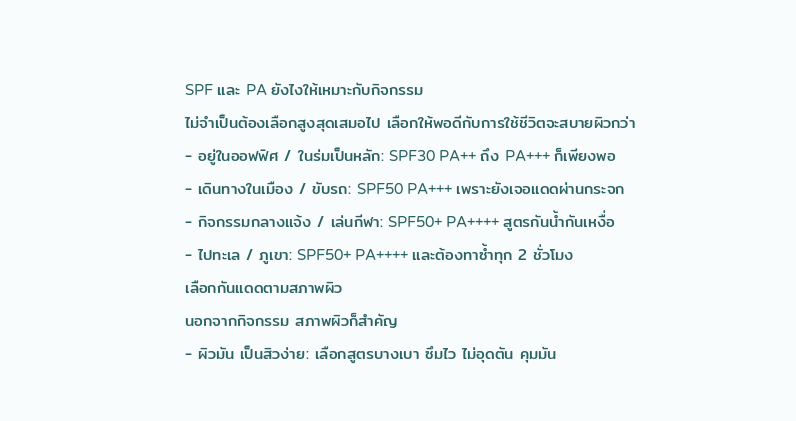SPF และ PA ยังไงให้เหมาะกับกิจกรรม
ไม่จำเป็นต้องเลือกสูงสุดเสมอไป เลือกให้พอดีกับการใช้ชีวิตจะสบายผิวกว่า
- อยู่ในออฟฟิศ / ในร่มเป็นหลัก: SPF30 PA++ ถึง PA+++ ก็เพียงพอ
- เดินทางในเมือง / ขับรถ: SPF50 PA+++ เพราะยังเจอแดดผ่านกระจก
- กิจกรรมกลางแจ้ง / เล่นกีฬา: SPF50+ PA++++ สูตรกันน้ำกันเหงื่อ
- ไปทะเล / ภูเขา: SPF50+ PA++++ และต้องทาซ้ำทุก 2 ชั่วโมง
เลือกกันแดดตามสภาพผิว
นอกจากกิจกรรม สภาพผิวก็สำคัญ
- ผิวมัน เป็นสิวง่าย: เลือกสูตรบางเบา ซึมไว ไม่อุดตัน คุมมัน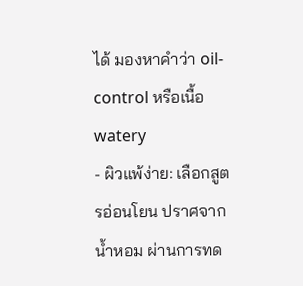ได้ มองหาคำว่า oil-control หรือเนื้อ watery
- ผิวแพ้ง่าย: เลือกสูตรอ่อนโยน ปราศจากน้ำหอม ผ่านการทด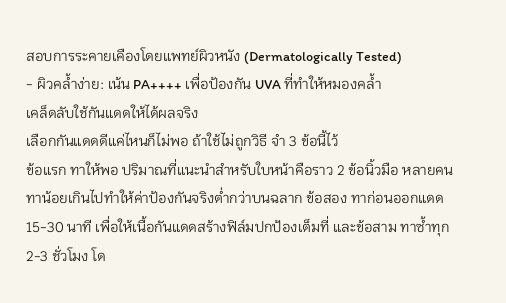สอบการระคายเคืองโดยแพทย์ผิวหนัง (Dermatologically Tested)
- ผิวคล้ำง่าย: เน้น PA++++ เพื่อป้องกัน UVA ที่ทำให้หมองคล้ำ
เคล็ดลับใช้กันแดดให้ได้ผลจริง
เลือกกันแดดดีแค่ไหนก็ไม่พอ ถ้าใช้ไม่ถูกวิธี จำ 3 ข้อนี้ไว้
ข้อแรก ทาให้พอ ปริมาณที่แนะนำสำหรับใบหน้าคือราว 2 ข้อนิ้วมือ หลายคนทาน้อยเกินไปทำให้ค่าป้องกันจริงต่ำกว่าบนฉลาก ข้อสอง ทาก่อนออกแดด 15-30 นาที เพื่อให้เนื้อกันแดดสร้างฟิล์มปกป้องเต็มที่ และข้อสาม ทาซ้ำทุก 2-3 ชั่วโมง โด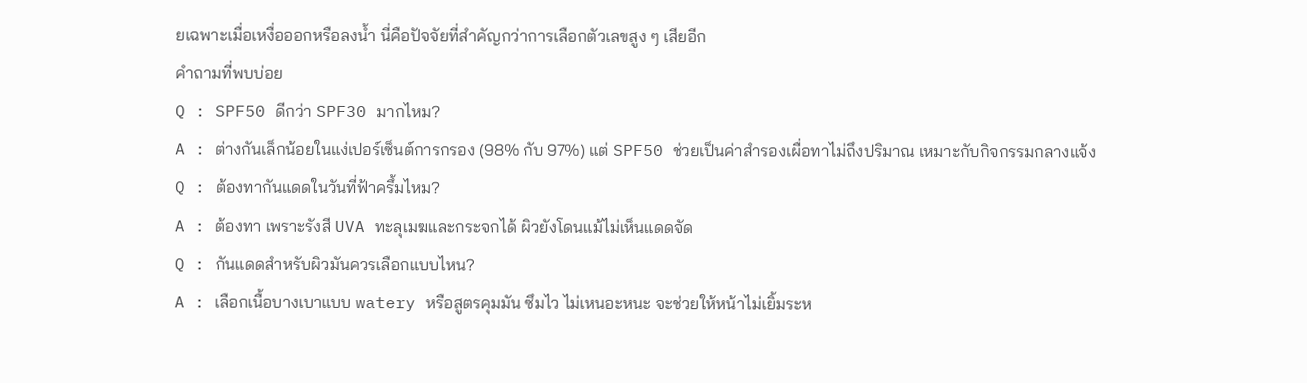ยเฉพาะเมื่อเหงื่อออกหรือลงน้ำ นี่คือปัจจัยที่สำคัญกว่าการเลือกตัวเลขสูง ๆ เสียอีก
คำถามที่พบบ่อย
Q : SPF50 ดีกว่า SPF30 มากไหม?
A : ต่างกันเล็กน้อยในแง่เปอร์เซ็นต์การกรอง (98% กับ 97%) แต่ SPF50 ช่วยเป็นค่าสำรองเผื่อทาไม่ถึงปริมาณ เหมาะกับกิจกรรมกลางแจ้ง
Q : ต้องทากันแดดในวันที่ฟ้าครึ้มไหม?
A : ต้องทา เพราะรังสี UVA ทะลุเมฆและกระจกได้ ผิวยังโดนแม้ไม่เห็นแดดจัด
Q : กันแดดสำหรับผิวมันควรเลือกแบบไหน?
A : เลือกเนื้อบางเบาแบบ watery หรือสูตรคุมมัน ซึมไว ไม่เหนอะหนะ จะช่วยให้หน้าไม่เยิ้มระห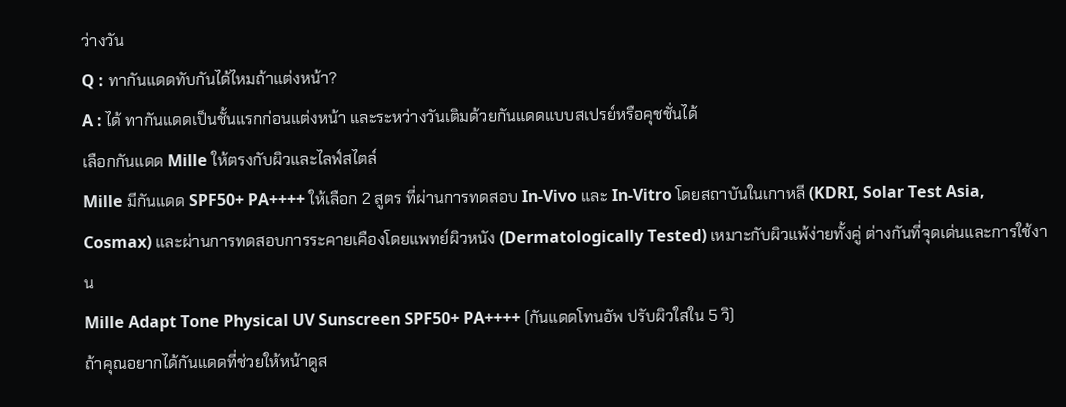ว่างวัน
Q : ทากันแดดทับกันได้ไหมถ้าแต่งหน้า?
A : ได้ ทากันแดดเป็นชั้นแรกก่อนแต่งหน้า และระหว่างวันเติมด้วยกันแดดแบบสเปรย์หรือคุชชั่นได้
เลือกกันแดด Mille ให้ตรงกับผิวและไลฟ์สไตล์
Mille มีกันแดด SPF50+ PA++++ ให้เลือก 2 สูตร ที่ผ่านการทดสอบ In-Vivo และ In-Vitro โดยสถาบันในเกาหลี (KDRI, Solar Test Asia, Cosmax) และผ่านการทดสอบการระคายเคืองโดยแพทย์ผิวหนัง (Dermatologically Tested) เหมาะกับผิวแพ้ง่ายทั้งคู่ ต่างกันที่จุดเด่นและการใช้งาน
Mille Adapt Tone Physical UV Sunscreen SPF50+ PA++++ (กันแดดโทนอัพ ปรับผิวใสใน 5 วิ)
ถ้าคุณอยากได้กันแดดที่ช่วยให้หน้าดูส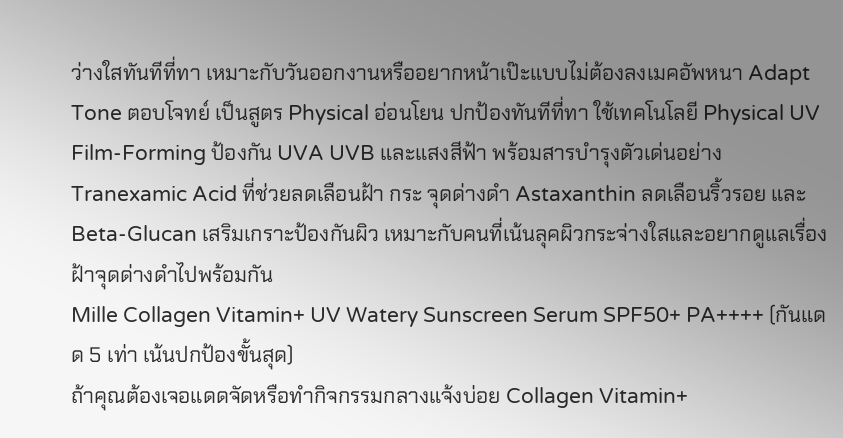ว่างใสทันทีที่ทา เหมาะกับวันออกงานหรืออยากหน้าเป๊ะแบบไม่ต้องลงเมคอัพหนา Adapt Tone ตอบโจทย์ เป็นสูตร Physical อ่อนโยน ปกป้องทันทีที่ทา ใช้เทคโนโลยี Physical UV Film-Forming ป้องกัน UVA UVB และแสงสีฟ้า พร้อมสารบำรุงตัวเด่นอย่าง Tranexamic Acid ที่ช่วยลดเลือนฝ้า กระ จุดด่างดำ Astaxanthin ลดเลือนริ้วรอย และ Beta-Glucan เสริมเกราะป้องกันผิว เหมาะกับคนที่เน้นลุคผิวกระจ่างใสและอยากดูแลเรื่องฝ้าจุดด่างดำไปพร้อมกัน
Mille Collagen Vitamin+ UV Watery Sunscreen Serum SPF50+ PA++++ (กันแดด 5 เท่า เน้นปกป้องขั้นสุด)
ถ้าคุณต้องเจอแดดจัดหรือทำกิจกรรมกลางแจ้งบ่อย Collagen Vitamin+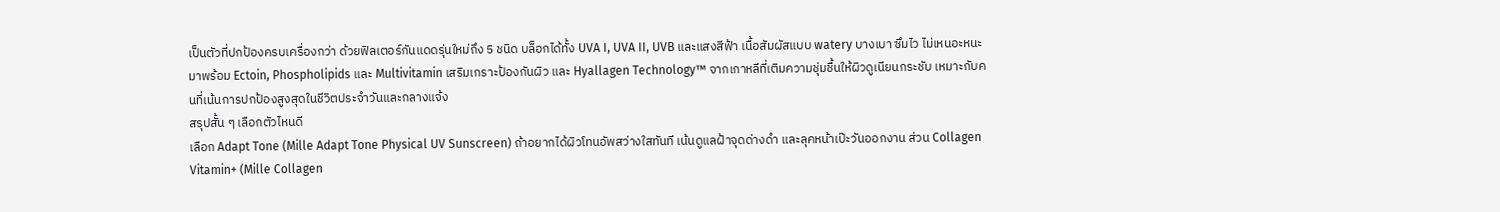เป็นตัวที่ปกป้องครบเครื่องกว่า ด้วยฟิลเตอร์กันแดดรุ่นใหม่ถึง 5 ชนิด บล็อกได้ทั้ง UVA I, UVA II, UVB และแสงสีฟ้า เนื้อสัมผัสแบบ watery บางเบา ซึมไว ไม่เหนอะหนะ มาพร้อม Ectoin, Phospholipids และ Multivitamin เสริมเกราะป้องกันผิว และ Hyallagen Technology™ จากเกาหลีที่เติมความชุ่มชื้นให้ผิวดูเนียนกระชับ เหมาะกับคนที่เน้นการปกป้องสูงสุดในชีวิตประจำวันและกลางแจ้ง
สรุปสั้น ๆ เลือกตัวไหนดี
เลือก Adapt Tone (Mille Adapt Tone Physical UV Sunscreen) ถ้าอยากได้ผิวโทนอัพสว่างใสทันที เน้นดูแลฝ้าจุดด่างดำ และลุคหน้าเป๊ะวันออกงาน ส่วน Collagen Vitamin+ (Mille Collagen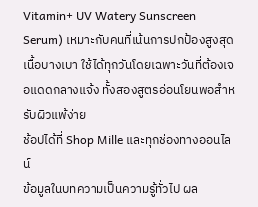Vitamin+ UV Watery Sunscreen Serum) เหมาะกับคนที่เน้นการปกป้องสูงสุด เนื้อบางเบา ใช้ได้ทุกวันโดยเฉพาะวันที่ต้องเจอแดดกลางแจ้ง ทั้งสองสูตรอ่อนโยนพอสำหรับผิวแพ้ง่าย
ช้อปได้ที่ Shop Mille และทุกช่องทางออนไลน์
ข้อมูลในบทความเป็นความรู้ทั่วไป ผล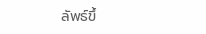ลัพธ์ขึ้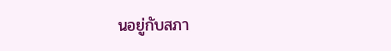นอยู่กับสภา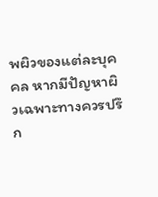พผิวของแต่ละบุคคล หากมีปัญหาผิวเฉพาะทางควรปรึก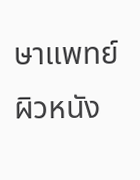ษาแพทย์ผิวหนัง